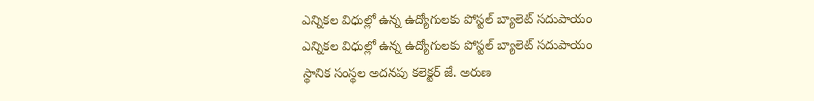ఎన్నికల విధుల్లో ఉన్న ఉద్యోగులకు పోస్టల్ బ్యాలెట్ సదుపాయం
ఎన్నికల విధుల్లో ఉన్న ఉద్యోగులకు పోస్టల్ బ్యాలెట్ సదుపాయం
స్థానిక సంస్థల అదనపు కలెక్టర్ జే. అరుణ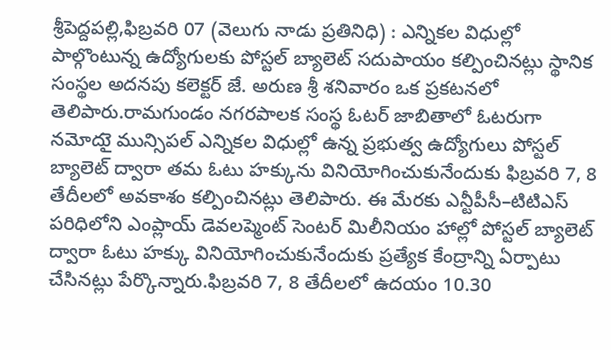శ్రీపెద్దపల్లి,ఫిబ్రవరి 07 (వెలుగు నాడు ప్రతినిధి) : ఎన్నికల విధుల్లో పాల్గొంటున్న ఉద్యోగులకు పోస్టల్ బ్యాలెట్ సదుపాయం కల్పించినట్లు స్థానిక సంస్థల అదనపు కలెక్టర్ జే. అరుణ శ్రీ శనివారం ఒక ప్రకటనలో తెలిపారు.రామగుండం నగరపాలక సంస్థ ఓటర్ జాబితాలో ఓటరుగా నమోదుై మున్సిపల్ ఎన్నికల విధుల్లో ఉన్న ప్రభుత్వ ఉద్యోగులు పోస్టల్ బ్యాలెట్ ద్వారా తమ ఓటు హక్కును వినియోగించుకునేందుకు ఫిబ్రవరి 7, 8 తేదీలలో అవకాశం కల్పించినట్లు తెలిపారు. ఈ మేరకు ఎన్టీపీసీ–టిటిఎస్ పరిధిలోని ఎంప్లాయ్ డెవలప్మెంట్ సెంటర్ మిలీనియం హాల్లో పోస్టల్ బ్యాలెట్ ద్వారా ఓటు హక్కు వినియోగించుకునేందుకు ప్రత్యేక కేంద్రాన్ని ఏర్పాటు చేసినట్లు పేర్కొన్నారు.ఫిబ్రవరి 7, 8 తేదీలలో ఉదయం 10.30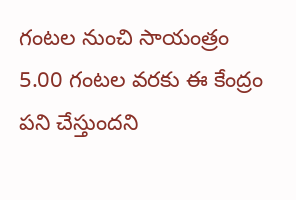గంటల నుంచి సాయంత్రం 5.00 గంటల వరకు ఈ కేంద్రం పని చేస్తుందని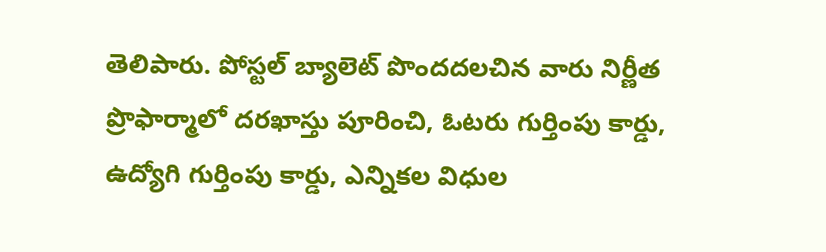తెలిపారు. పోస్టల్ బ్యాలెట్ పొందదలచిన వారు నిర్ణీత ప్రొఫార్మాలో దరఖాస్తు పూరించి, ఓటరు గుర్తింపు కార్డు, ఉద్యోగి గుర్తింపు కార్డు, ఎన్నికల విధుల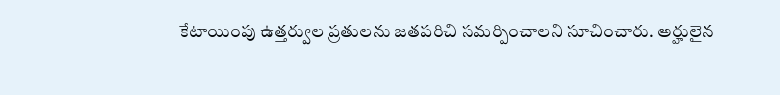కేటాయింపు ఉత్తర్వుల ప్రతులను జతపరిచి సమర్పించాలని సూచించారు. అర్హులైన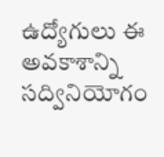ఉద్యోగులు ఈ అవకాశాన్ని సద్వినియోగం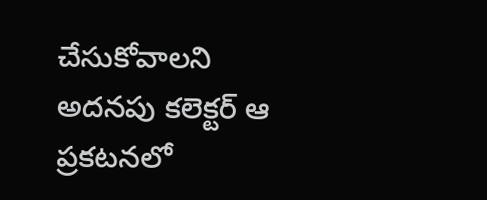చేసుకోవాలని అదనపు కలెక్టర్ ఆ ప్రకటనలో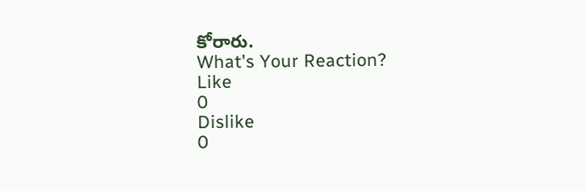కోరారు.
What's Your Reaction?
Like
0
Dislike
0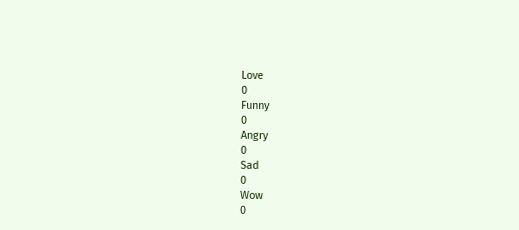Love
0
Funny
0
Angry
0
Sad
0
Wow
0